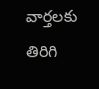వార్తలకు తిరిగి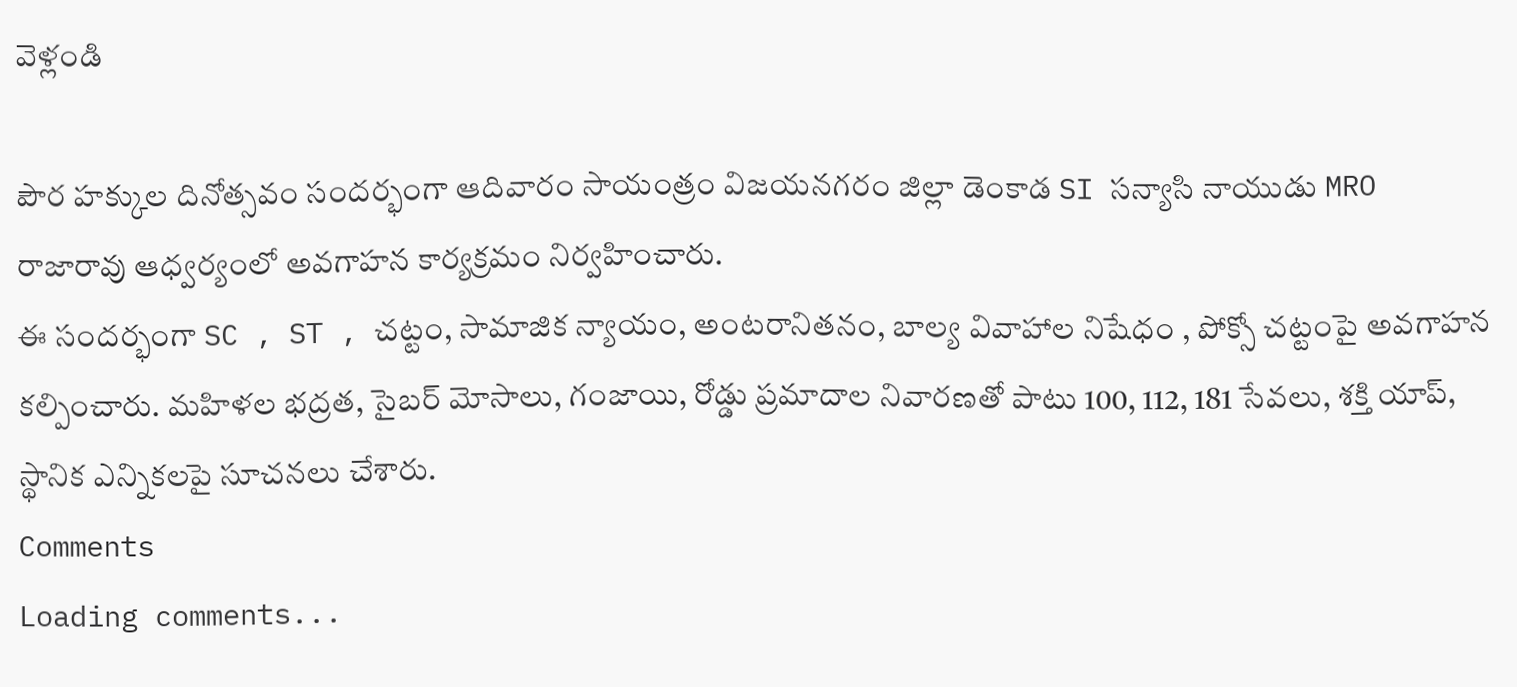వెళ్లండి

పౌర హక్కుల దినోత్సవం సందర్భంగా ఆదివారం సాయంత్రం విజయనగరం జిల్లా డెంకాడ SI సన్యాసి నాయుడు MRO రాజారావు ఆధ్వర్యంలో అవగాహన కార్యక్రమం నిర్వహించారు.
ఈ సందర్భంగా SC , ST , చట్టం, సామాజిక న్యాయం, అంటరానితనం, బాల్య వివాహాల నిషేధం , పోక్సో చట్టంపై అవగాహన కల్పించారు. మహిళల భద్రత, సైబర్ మోసాలు, గంజాయి, రోడ్డు ప్రమాదాల నివారణతో పాటు 100, 112, 181 సేవలు, శక్తి యాప్, స్థానిక ఎన్నికలపై సూచనలు చేశారు.
Comments
Loading comments...